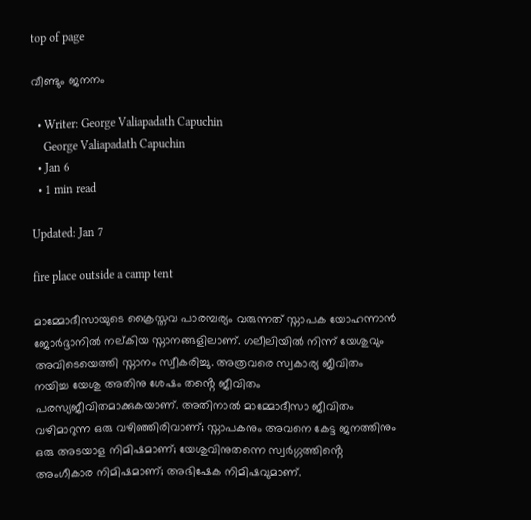top of page

വീണ്ടും ജനനം

  • Writer: George Valiapadath Capuchin
    George Valiapadath Capuchin
  • Jan 6
  • 1 min read

Updated: Jan 7

fire place outside a camp tent

മാമ്മോദീസായുടെ ക്രൈസ്തവ പാരമ്പര്യം വരുന്നത് സ്നാപക യോഹന്നാൻ ജോർദ്ദാനിൽ നല്കിയ സ്നാനങ്ങളിലാണ്. ഗലീലിയിൽ നിന്ന് യേശുവും അവിടെയെത്തി സ്നാനം സ്വീകരിച്ചു. അത്രവരെ സ്വകാര്യ ജീവിതം നയിച്ച യേശു അതിനു ശേഷം തൻ്റെ ജീവിതം പരസ്യജീവിതമാക്കുകയാണ്. അതിനാൽ മാമ്മോദീസാ ജീവിതം വഴിമാറുന്ന ഒരു വഴിഞ്ഞിരിവാണ്; സ്നാപകനും അവനെ കേട്ട ജനത്തിനും ഒരു അടയാള നിമിഷമാണ്; യേശുവിനുതന്നെ സ്വർഗ്ഗത്തിൻ്റെ അംഗീകാര നിമിഷമാണ്; അഭിഷേക നിമിഷവുമാണ്.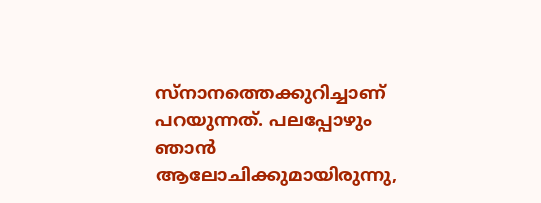സ്നാനത്തെക്കുറിച്ചാണ് പറയുന്നത്. പലപ്പോഴും ഞാൻ ആലോചിക്കുമായിരുന്നു,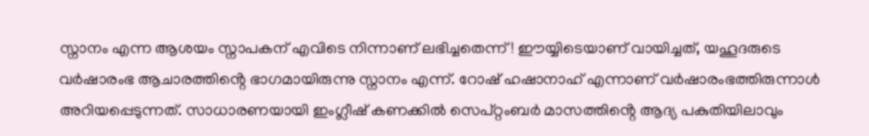സ്നാനം എന്ന ആശയം സ്നാപകന് എവിടെ നിന്നാണ് ലഭിച്ചതെന്ന്! ഈയ്യിടെയാണ് വായിച്ചത്, യഹൂദരുടെ വർഷാരംഭ ആചാരത്തിൻ്റെ ഭാഗമായിരുന്നു സ്നാനം എന്ന്. റോഷ് ഹഷാനാഹ് എന്നാണ് വർഷാരംഭത്തിരുന്നാൾ അറിയപ്പെടുന്നത്. സാധാരണയായി ഇംഗ്ലീഷ് കണക്കിൽ സെപ്റ്റംബർ മാസത്തിൻ്റെ ആദ്യ പകുതിയിലാവും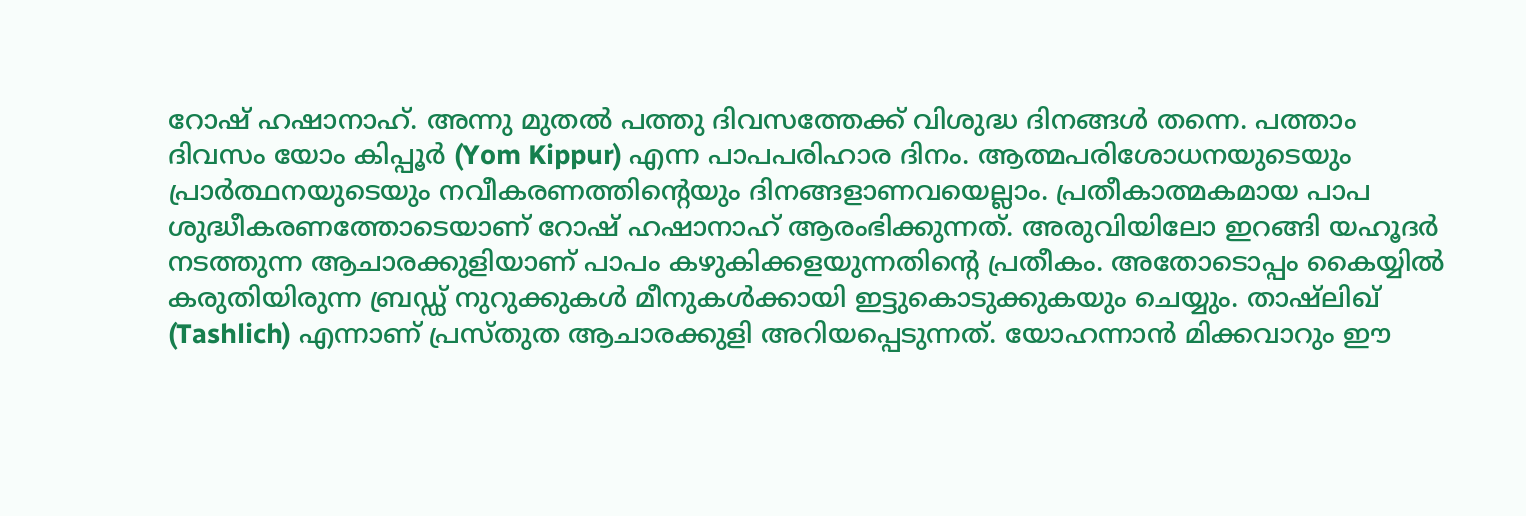റോഷ് ഹഷാനാഹ്. അന്നു മുതൽ പത്തു ദിവസത്തേക്ക് വിശുദ്ധ ദിനങ്ങൾ തന്നെ. പത്താം ദിവസം യോം കിപ്പൂർ (Yom Kippur) എന്ന പാപപരിഹാര ദിനം. ആത്മപരിശോധനയുടെയും പ്രാർത്ഥനയുടെയും നവീകരണത്തിൻ്റെയും ദിനങ്ങളാണവയെല്ലാം. പ്രതീകാത്മകമായ പാപ ശുദ്ധീകരണത്തോടെയാണ് റോഷ് ഹഷാനാഹ് ആരംഭിക്കുന്നത്. അരുവിയിലോ ഇറങ്ങി യഹൂദർ നടത്തുന്ന ആചാരക്കുളിയാണ് പാപം കഴുകിക്കളയുന്നതിൻ്റെ പ്രതീകം. അതോടൊപ്പം കൈയ്യിൽ കരുതിയിരുന്ന ബ്രഡ്ഡ് നുറുക്കുകൾ മീനുകൾക്കായി ഇട്ടുകൊടുക്കുകയും ചെയ്യും. താഷ്ലിഖ് (Tashlich) എന്നാണ് പ്രസ്തുത ആചാരക്കുളി അറിയപ്പെടുന്നത്. യോഹന്നാൻ മിക്കവാറും ഈ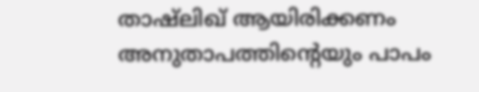താഷ്ലിഖ് ആയിരിക്കണം അനുതാപത്തിൻ്റെയും പാപം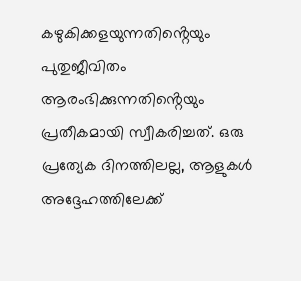കഴുകിക്കളയുന്നതിൻ്റെയും പുതുജീവിതം ആരംഭിക്കുന്നതിൻ്റെയും പ്രതീകമായി സ്വീകരിച്ചത്. ഒരു പ്രത്യേക ദിനത്തിലല്ല, ആളുകൾ അദ്ദേഹത്തിലേക്ക്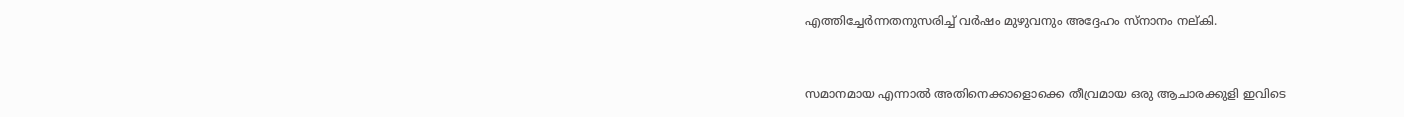എത്തിച്ചേർന്നതനുസരിച്ച് വർഷം മുഴുവനും അദ്ദേഹം സ്നാനം നല്കി.


സമാനമായ എന്നാൽ അതിനെക്കാളൊക്കെ തീവ്രമായ ഒരു ആചാരക്കുളി ഇവിടെ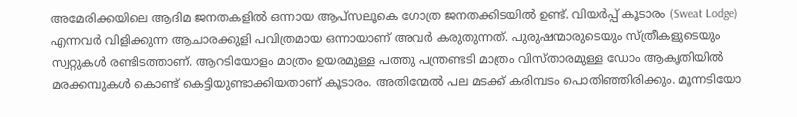അമേരിക്കയിലെ ആദിമ ജനതകളിൽ ഒന്നായ ആപ്സലൂകെ ഗോത്ര ജനതക്കിടയിൽ ഉണ്ട്. വിയർപ്പ് കൂടാരം (Sweat Lodge) എന്നവർ വിളിക്കുന്ന ആചാരക്കുളി പവിത്രമായ ഒന്നായാണ് അവർ കരുതുന്നത്. പുരുഷന്മാരുടെയും സ്ത്രീകളുടെയും സ്വറ്റുകൾ രണ്ടിടത്താണ്. ആറടിയോളം മാത്രം ഉയരമുള്ള പത്തു പന്ത്രണ്ടടി മാത്രം വിസ്താരമുള്ള ഡോം ആകൃതിയിൽ മരക്കമ്പുകൾ കൊണ്ട് കെട്ടിയുണ്ടാക്കിയതാണ് കൂടാരം. അതിന്മേൽ പല മടക്ക് കരിമ്പടം പൊതിഞ്ഞിരിക്കും. മൂന്നടിയോ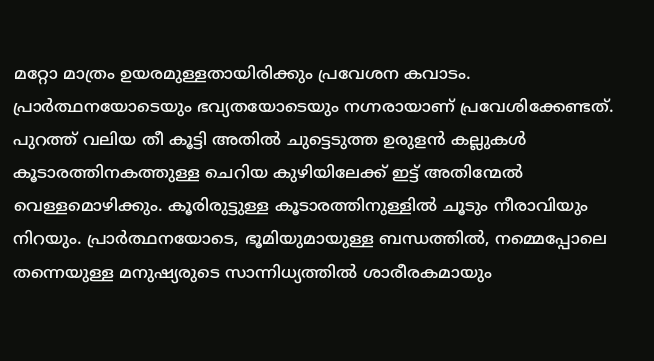മറ്റോ മാത്രം ഉയരമുള്ളതായിരിക്കും പ്രവേശന കവാടം. പ്രാർത്ഥനയോടെയും ഭവ്യതയോടെയും നഗ്നരായാണ് പ്രവേശിക്കേണ്ടത്. പുറത്ത് വലിയ തീ കൂട്ടി അതിൽ ചുട്ടെടുത്ത ഉരുളൻ കല്ലുകൾ കൂടാരത്തിനകത്തുള്ള ചെറിയ കുഴിയിലേക്ക് ഇട്ട് അതിന്മേൽ വെള്ളമൊഴിക്കും. കൂരിരുട്ടുള്ള കൂടാരത്തിനുള്ളിൽ ചൂടും നീരാവിയും നിറയും. പ്രാർത്ഥനയോടെ, ഭൂമിയുമായുള്ള ബന്ധത്തിൽ, നമ്മെപ്പോലെ തന്നെയുള്ള മനുഷ്യരുടെ സാന്നിധ്യത്തിൽ ശാരീരകമായും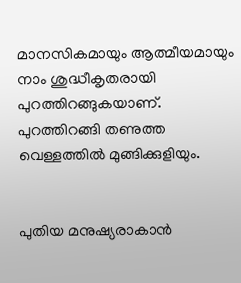മാനസികമായും ആത്മീയമായും നാം ശുദ്ധീകൃതരായി പുറത്തിറങ്ങുകയാണ്. പുറത്തിറങ്ങി തണുത്ത വെള്ളത്തിൽ മുങ്ങിക്കുളിയും.


പുതിയ മനുഷ്യരാകാൻ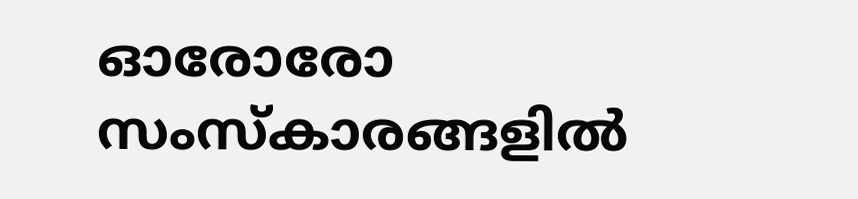ഓരോരോ സംസ്കാരങ്ങളിൽ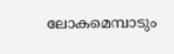ലോകമെമ്പാടും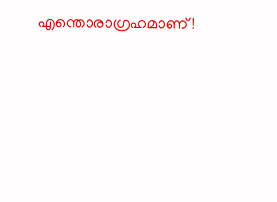എന്തൊരാഗ്രഹമാണ്!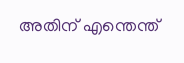അതിന് എന്തെന്ത്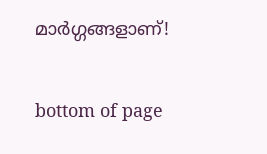മാർഗ്ഗങ്ങളാണ്!


bottom of page